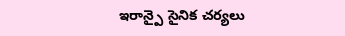ఇరాన్పై సైనిక చర్యలు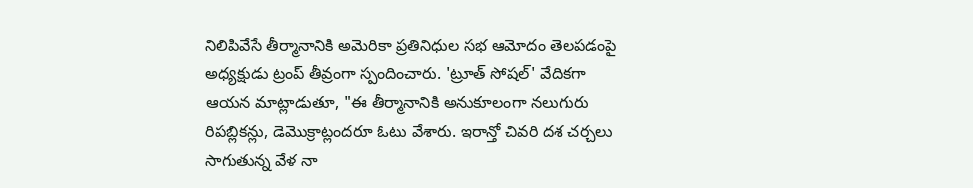నిలిపివేసే తీర్మానానికి అమెరికా ప్రతినిధుల సభ ఆమోదం తెలపడంపై అధ్యక్షుడు ట్రంప్ తీవ్రంగా స్పందించారు. 'ట్రూత్ సోషల్' వేదికగా ఆయన మాట్లాడుతూ, "ఈ తీర్మానానికి అనుకూలంగా నలుగురు రిపబ్లికన్లు, డెమొక్రాట్లందరూ ఓటు వేశారు. ఇరాన్తో చివరి దశ చర్చలు సాగుతున్న వేళ నా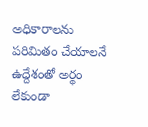అధికారాలను పరిమితం చేయాలనే ఉద్దేశంతో అర్థం లేకుండా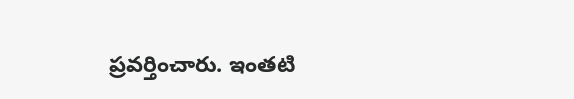ప్రవర్తించారు. ఇంతటి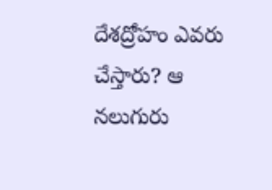దేశద్రోహం ఎవరు చేస్తారు? ఆ నలుగురు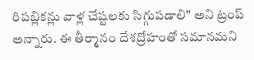రిపబ్లికన్లు వాళ్ల చేష్టలకు సిగ్గుపడాలి" అని ట్రంప్ అన్నారు. ఈ తీర్మానం దేశద్రోహంతో సమానమని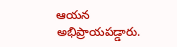ఆయన అభిప్రాయపడ్డారు.